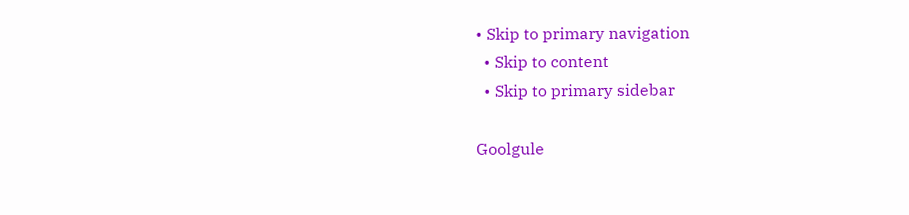• Skip to primary navigation
  • Skip to content
  • Skip to primary sidebar

Goolgule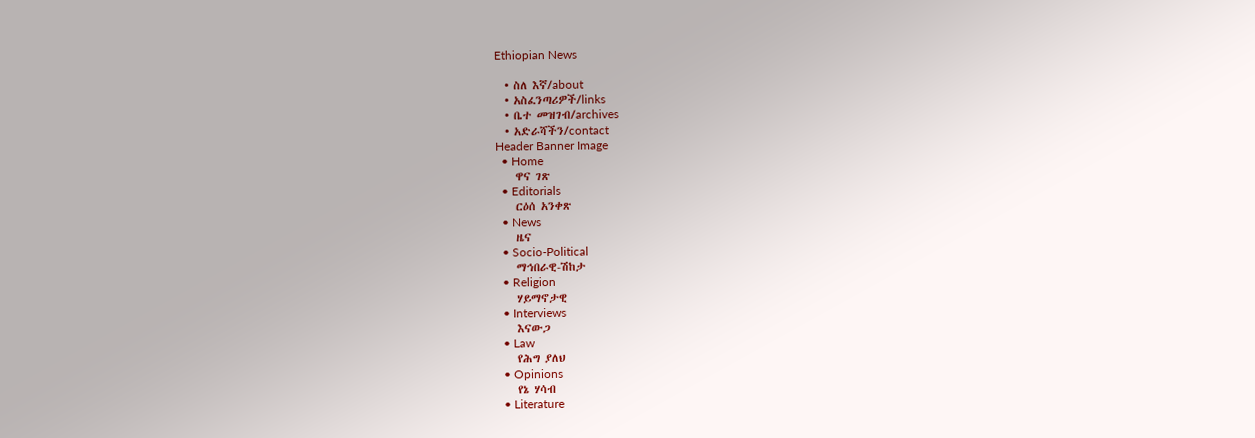Ethiopian News

  • ስለ እኛ/about
  • አስፈንጣሪዎች/links
  • ቤተ መዝገብ/archives
  • አድራሻችን/contact
Header Banner Image
  • Home
    ዋና ገጽ
  • Editorials
    ርዕሰ አንቀጽ
  • News
    ዜና
  • Socio-Political
    ማኅበራዊ-ሽከታ
  • Religion
    ሃይማኖታዊ
  • Interviews
    እናውጋ
  • Law
    የሕግ ያለህ
  • Opinions
    የኔ ሃሳብ
  • Literature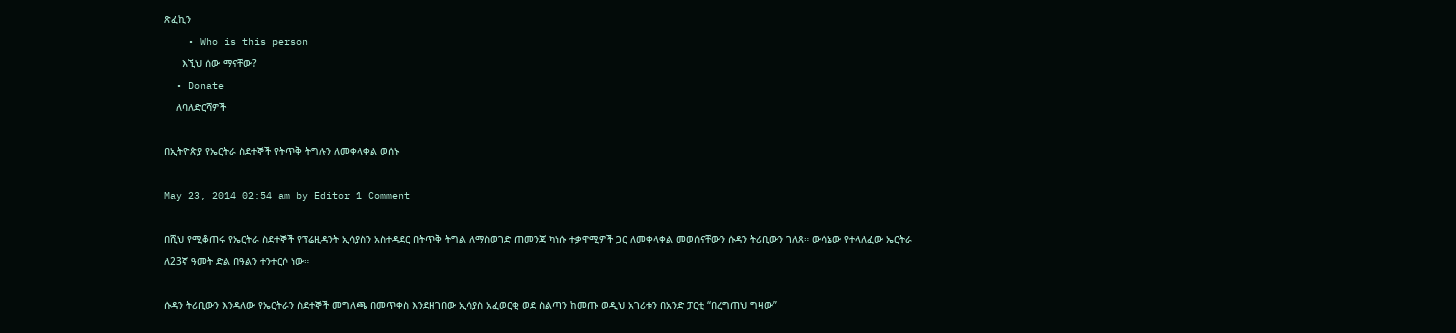ጽፈኪን
    • Who is this person
      እኚህ ሰው ማናቸው?
  • Donate
    ለባለድርሻዎች

በኢትዮጵያ የኤርትራ ስደተኞች የትጥቅ ትግሉን ለመቀላቀል ወሰኑ

May 23, 2014 02:54 am by Editor 1 Comment

በሺህ የሚቆጠሩ የኤርትራ ስደተኞች የፕሬዚዳንት ኢሳያስን አስተዳደር በትጥቅ ትግል ለማስወገድ ጠመንጃ ካነሱ ተቃዋሚዎች ጋር ለመቀላቀል መወሰናቸውን ሱዳን ትሪቢውን ገለጸ። ውሳኔው የተላለፈው ኤርትራ ለ23ኛ ዓመት ድል በዓልን ተንተርሶ ነው።

ሱዳን ትሪቢውን እንዳለው የኤርትራን ስደተኞች መግለጫ በመጥቀስ እንደዘገበው ኢሳያስ አፈወርቂ ወደ ስልጣን ከመጡ ወዲህ አገሪቱን በአንድ ፓርቲ “በረግጠህ ግዛው”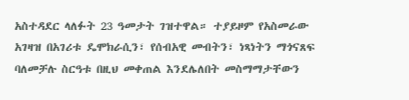አስተዳደር ላለፉት 23 ዓመታት ገዝተዋል። ተያይዞም የአስመራው አገዛዝ በአገሪቱ ዴሞክራሲን፣ የሰብአዊ መብትን፣ ነጻነትን ማጎናጸፍ ባለመቻሉ ስርዓቱ በዚህ መቀጠል እንደሌለበት መስማማታቸውን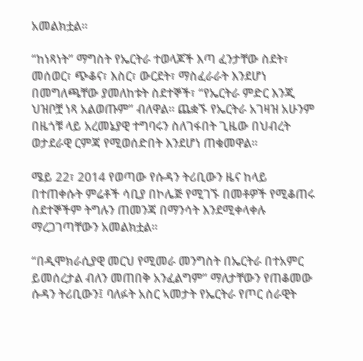አመልክቷል።

“ከነጻነት” ማግስት የኤርትራ ተወላጆች እጣ ፈንታቸው ስደት፣ መሰወር፣ ጭቆና፣ እስር፣ ውርደት፣ ማስፈራራት እንደሆነ በመግለጫቸው ያመለከቱት ስደተኞች፣ “የኤርትራ ምድር እንጂ ህዝቦቿ ነጻ አልወጡም” ብለዋል። ጨቋኙ የኤርትራ አገዛዝ አሁንም በዜጎቹ ላይ አረመኔያዊ ተግባሩን ስለገፋበት ጊዜው በህብረት ወታደራዊ ርምጃ የሚወሰድበት እንደሆነ ጠቁመዋል።

ሜይ 22፣ 2014 የወጣው የሱዳን ትሪቢውን ዜና ከላይ በተጠቀሱት ምሬቶች ሳቢያ በኮሌጅ የሚገኙ በመቶዎች የሚቆጠሩ ስደተኞችም ትግሉን ጠመንጃ በማንሳት እንደሚቀላቀሉ ማረጋገጣቸውን አመልክቷል።

“በዲሞክራሲያዊ መርህ የሚመራ መንግስት በኤርትራ በተአምር ይመሰረታል ብለን መጠበቅ አንፈልግም” ማለታቸውን የጠቆመው ሱዳን ትሪቢውን፤ ባለፉት አስር ኣመታት የኤርትራ የጦር ሰራዊት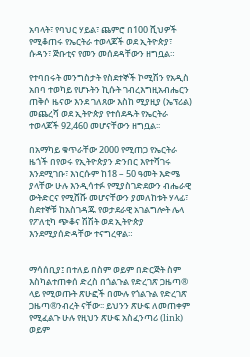አባላት፣ የባህር ሃይል፣ ጨምሮ በ100 ሺህዎች የሚቆጠሩ የኤርትራ ተወላጆች ወደ ኢትዮጵያ፣ ሱዳን፣ ጅቡቲና የመን መሰደዳቸውን ዘግቧል።

የተባበሩት መንግስታት የስደተኞች ኮሚሽን የአዲስ አበባ ተወካይ የሆኑትን ኪሱት ገብረእግዚአብሔርን ጠቅሶ ዜናው እንደ ገለጸው እስከ ሚያዚያ (ኤፕሪል) መጨረሻ ወደ ኢትዮጵያ የተሰደዱት የኤርትራ ተወላጆች 92,460 መሆናቸውን ዘግቧል፡፡

በአማካይ ቁጥራቸው 2000 የሚጠጋ የኤርትራ ዜጎች በየወሩ የኢትዮጵያን ድንበር እየተሻገሩ እንደሚገቡ፣ እነርሱም ከ18 – 50 ዓመት እድሜ ያላቸው ሁሉ እንዲሳተፉ የሚያስገድደውን ብሔራዊ ውትድርና የሚሸሹ መሆናቸውን ያመለከቱት ሃላፊ፣ ስደተኞቹ ከአስገዳጁ የወታደራዊ አገልግሎት ሌላ የፖለቲካ ጭቆና ሽሽት ወደ ኢትዮጵያ እንደሚያሰድዳቸው ተናግረዋል።


ማሳሰቢያ፤ በተለይ በስም ወይም በድርጅት ስም እስካልተጠቀሰ ድረስ በጎልጉል የድረገጽ ጋዜጣ® ላይ የሚወጡት ጽሁፎች በሙሉ የጎልጉል የድረገጽ ጋዜጣ®ንብረት ናቸው፡፡ ይህንን ጽሁፍ ለመጠቀም የሚፈልጉ ሁሉ የዚህን ጽሁፍ አስፈንጣሪ (link) ወይም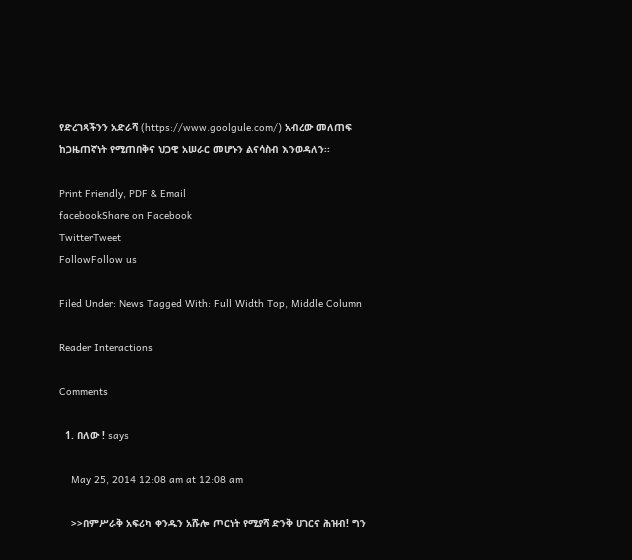የድረገጻችንን አድራሻ (https://www.goolgule.com/) አብረው መለጠፍ ከጋዜጠኛነት የሚጠበቅና ህጋዊ አሠራር መሆኑን ልናሳስብ እንወዳለን፡፡

Print Friendly, PDF & Email
facebookShare on Facebook
TwitterTweet
FollowFollow us

Filed Under: News Tagged With: Full Width Top, Middle Column

Reader Interactions

Comments

  1. በለው ! says

    May 25, 2014 12:08 am at 12:08 am

    >>በምሥራቅ አፍሪካ ቀንዱን አሹሎ ጦርነት የሚያሻ ድንቅ ሀገርና ሕዝብ! ግን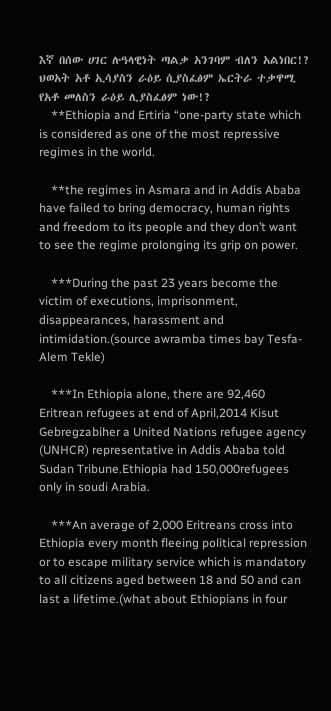እኛ በሰው ሀገር ሉዓላዊነት ጣልቃ አንገባም ብለን አልነበር!? ህወአት አቶ ኢሳያስን ራዕይ ሲያስፈፅም ኤርትራ ተቃዋሚ የአቶ መለስን ራዕይ ሊያስፈፅም ነው!?
    **Ethiopia and Ertiria “one-party state which is considered as one of the most repressive regimes in the world.

    **the regimes in Asmara and in Addis Ababa have failed to bring democracy, human rights and freedom to its people and they don’t want to see the regime prolonging its grip on power.

    ***During the past 23 years become the victim of executions, imprisonment, disappearances, harassment and intimidation.(source awramba times bay Tesfa-Alem Tekle)

    ***In Ethiopia alone, there are 92,460 Eritrean refugees at end of April,2014 Kisut Gebregzabiher a United Nations refugee agency (UNHCR) representative in Addis Ababa told Sudan Tribune.Ethiopia had 150,000refugees only in soudi Arabia.

    ***An average of 2,000 Eritreans cross into Ethiopia every month fleeing political repression or to escape military service which is mandatory to all citizens aged between 18 and 50 and can last a lifetime.(what about Ethiopians in four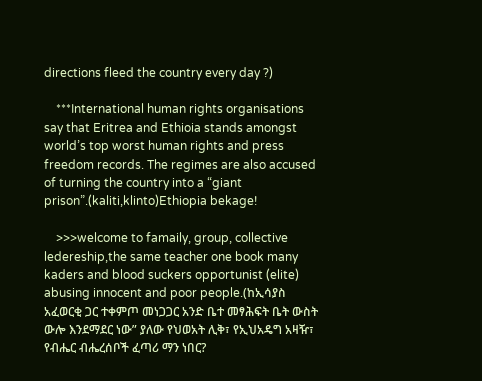directions fleed the country every day ?)

    ***International human rights organisations say that Eritrea and Ethioia stands amongst world’s top worst human rights and press freedom records. The regimes are also accused of turning the country into a “giant prison”.(kaliti,klinto)Ethiopia bekage!

    >>>welcome to famaily, group, collective ledereship,the same teacher one book many kaders and blood suckers opportunist (elite) abusing innocent and poor people.(ከኢሳያስ አፈወርቂ ጋር ተቀምጦ መነጋጋር አንድ ቤተ መፃሕፍት ቤት ውስት ውሎ እንደማደር ነው” ያለው የህወአት ሊቅ፣ የኢህአዴግ አዛዥ፣ የብሔር ብሔረሰቦች ፈጣሪ ማን ነበር?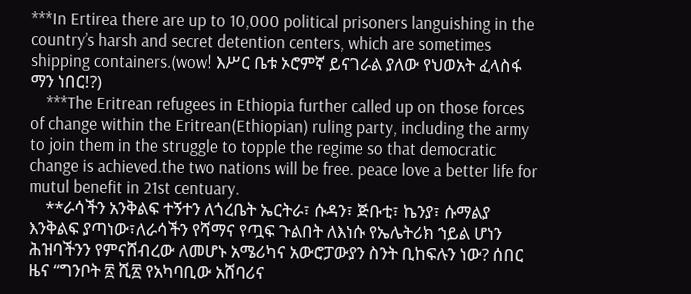***In Ertirea there are up to 10,000 political prisoners languishing in the country’s harsh and secret detention centers, which are sometimes shipping containers.(wow! እሥር ቤቱ ኦሮምኛ ይናገራል ያለው የህወአት ፈላስፋ ማን ነበር!?)
    ***The Eritrean refugees in Ethiopia further called up on those forces of change within the Eritrean(Ethiopian) ruling party, including the army to join them in the struggle to topple the regime so that democratic change is achieved.the two nations will be free. peace love a better life for mutul benefit in 21st centuary.
    **ራሳችን አንቅልፍ ተኝተን ለጎረቤት ኤርትራ፣ ሱዳን፣ ጅቡቲ፣ ኬንያ፣ ሱማልያ እንቅልፍ ያጣነው፣ለራሳችን የሻማና የጧፍ ጉልበት ለእነሱ የኤሌትሪክ ኀይል ሆነን ሕዝባችንን የምናሸብረው ለመሆኑ አሜሪካና አውሮፓውያን ስንት ቢከፍሉን ነው? ሰበር ዜና “ግንቦት ፳ ሺ፳ የአካባቢው አሸባሪና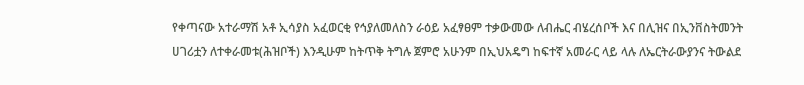የቀጣናው አተራማሽ አቶ ኢሳያስ አፈወርቂ የኅያለመለስን ራዕይ አፈፃፀም ተቃውመው ለብሔር ብሄረሰቦች እና በሊዝና በኢንቨስትመንት ሀገሪቷን ለተቀራመቱ(ሕዝቦች) እንዲሁም ከትጥቅ ትግሉ ጀምሮ አሁንም በኢህአዴግ ከፍተኛ አመራር ላይ ላሉ ለኤርትራውያንና ትውልደ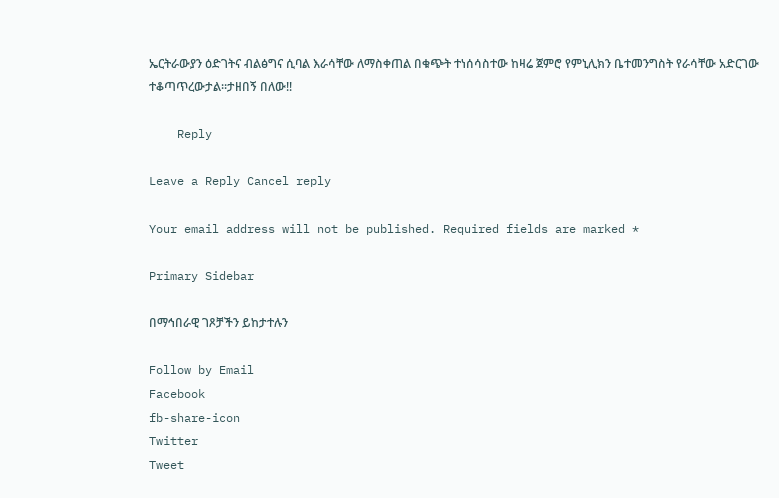ኤርትራውያን ዕድገትና ብልፅግና ሲባል እራሳቸው ለማስቀጠል በቁጭት ተነሰሳስተው ከዛሬ ጀምሮ የምኒሊክን ቤተመንግስት የራሳቸው አድርገው ተቆጣጥረውታል።ታዘበኝ በለው!!

    Reply

Leave a Reply Cancel reply

Your email address will not be published. Required fields are marked *

Primary Sidebar

በማኅበራዊ ገጾቻችን ይከታተሉን

Follow by Email
Facebook
fb-share-icon
Twitter
Tweet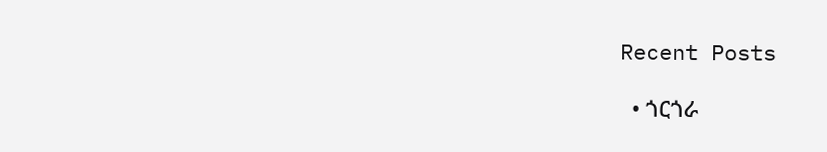Recent Posts

  • ጎርጎራ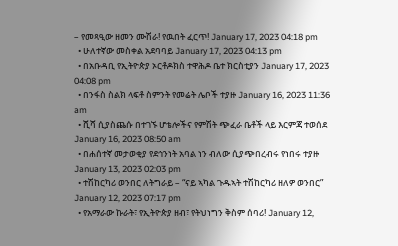– የመጻዒው ዘመን ሙሽራ! የዉበት ፈርጥ! January 17, 2023 04:18 pm
  • ሁለተኛው መስቀል አደባባይ January 17, 2023 04:13 pm
  • በአቡዳቢ የኢትዮጵያ ኦርቶዶክስ ተዋሕዶ ቤተ ክርስቲያን January 17, 2023 04:08 pm
  • በንፋስ ስልክ ላፍቶ ስምንት የመሬት ሌቦች ተያዙ January 16, 2023 11:36 am
  • ሺሻ ሲያስጨሱ በተገኙ ሆቴሎችና የምሽት ጭፈራ ቤቶች ላይ እርምጃ ተወሰደ January 16, 2023 08:50 am
  • በሐሰተኛ መታወቂያ የደኅንነት አባል ነን ብለው ሲያጭበረብሩ የነበሩ ተያዙ January 13, 2023 02:03 pm
  • ተሽከርካሪ ወንበር ለትግራይ – “ናይ ኣካል ጉዱኣት ተሽከርካሪ ዘለዎ ወንበር” January 12, 2023 07:17 pm
  • የአማራው ኩራት፣ የኢትዮጵያ ዘብ፣ የትህነግን ቅስም ሰባሪ! January 12,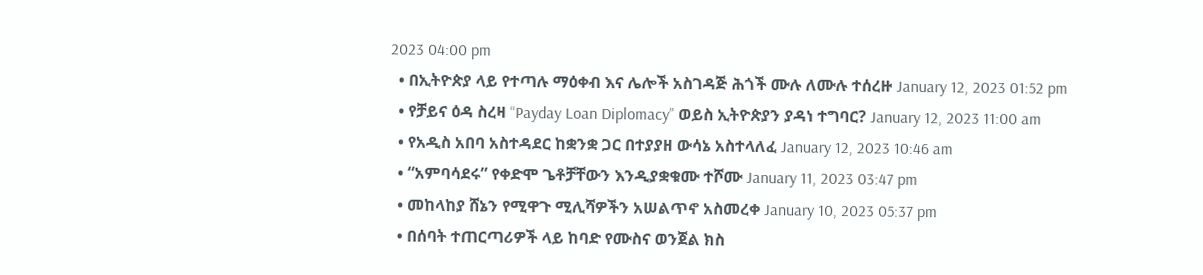2023 04:00 pm
  • በኢትዮጵያ ላይ የተጣሉ ማዕቀብ እና ሌሎች አስገዳጅ ሕጎች ሙሉ ለሙሉ ተሰረዙ January 12, 2023 01:52 pm
  • የቻይና ዕዳ ስረዛ “Payday Loan Diplomacy” ወይስ ኢትዮጵያን ያዳነ ተግባር? January 12, 2023 11:00 am
  • የአዲስ አበባ አስተዳደር ከቋንቋ ጋር በተያያዘ ውሳኔ አስተላለፈ January 12, 2023 10:46 am
  • “አምባሳደሩ” የቀድሞ ጌቶቻቸውን እንዲያቋቁሙ ተሾሙ January 11, 2023 03:47 pm
  • መከላከያ ሸኔን የሚዋጉ ሚሊሻዎችን አሠልጥኖ አስመረቀ January 10, 2023 05:37 pm
  • በሰባት ተጠርጣሪዎች ላይ ከባድ የሙስና ወንጀል ክስ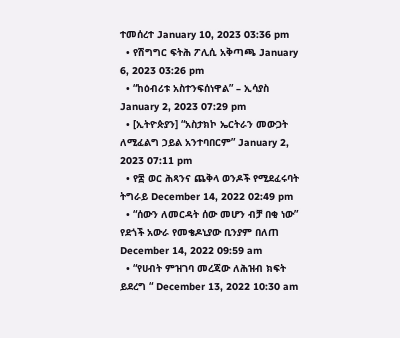ተመሰረተ January 10, 2023 03:36 pm
  • የሽግግር ፍትሕ ፖሊሲ አቅጣጫ January 6, 2023 03:26 pm
  • “ከዕብሪቱ አስተንፍሰነዋል” – ኢሳያስ January 2, 2023 07:29 pm
  • [ኢትዮጵያን] “አስታክኮ ኤርትራን መውጋት ለሚፈልግ ኃይል አንተባበርም” January 2, 2023 07:11 pm
  • የ፰ ወር ሕጻንና ጨቅላ ወንዶች የሚደፈሩባት ትግራይ December 14, 2022 02:49 pm
  • “ሰውን ለመርዳት ሰው መሆን ብቻ በቂ ነው” የደጎች አውራ የመቄዶኒያው ቢንያም በለጠ December 14, 2022 09:59 am
  • “የሀብት ምዝገባ መረጃው ለሕዝብ ክፍት ይደረግ “ December 13, 2022 10:30 am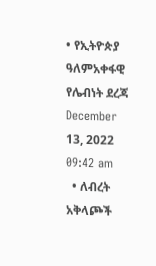• የኢትዮጵያ ዓለምአቀፋዊ የሌብነት ደረጃ December 13, 2022 09:42 am
  • ለብረት አቅላጮች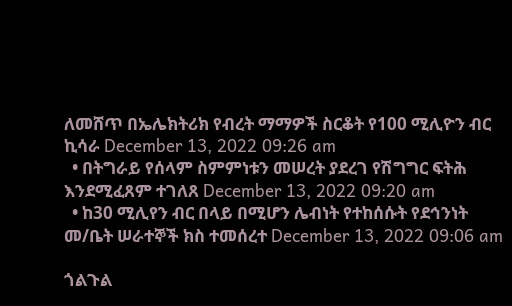ለመሸጥ በኤሌክትሪክ የብረት ማማዎች ስርቆት የ100 ሚሊዮን ብር ኪሳራ December 13, 2022 09:26 am
  • በትግራይ የሰላም ስምምነቱን መሠረት ያደረገ የሽግግር ፍትሕ እንደሚፈጸም ተገለጸ December 13, 2022 09:20 am
  • ከ30 ሚሊየን ብር በላይ በሚሆን ሌብነት የተከሰሱት የደኅንነት መ/ቤት ሠራተኞች ክስ ተመሰረተ December 13, 2022 09:06 am

ጎልጉል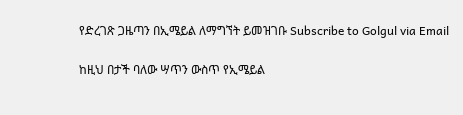የድረገጽ ጋዜጣን በኢሜይል ለማግኘት ይመዝገቡ Subscribe to Golgul via Email

ከዚህ በታች ባለው ሣጥን ውስጥ የኢሜይል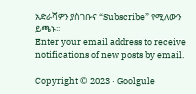አድራሻዎን ያስገቡና “Subscribe” የሚለውን ይጫኑ፡፡
Enter your email address to receive notifications of new posts by email.

Copyright © 2023 · Goolgule